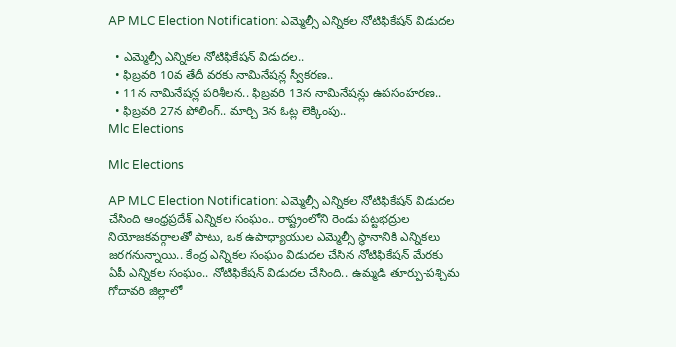AP MLC Election Notification: ఎమ్మెల్సీ ఎన్నికల నోటిఫికేషన్ విడుదల

  • ఎమ్మెల్సీ ఎన్నికల నోటిఫికేషన్‌ విడుదల..
  • ఫిబ్రవరి 10వ తేదీ వరకు నామినేషన్ల స్వీకరణ..
  • 11న నామినేషన్ల పరిశీలన.. ఫిబ్రవరి 13న నామినేషన్లు ఉపసంహరణ..
  • ఫిబ్రవరి 27న పోలింగ్.. మార్చి 3న ఓట్ల లెక్కింపు..
Mlc Elections

Mlc Elections

AP MLC Election Notification: ఎమ్మెల్సీ ఎన్నికల నోటిఫికేషన్ విడుదల చేసింది ఆంధ్రప్రదేశ్ ఎన్నికల సంఘం.. రాష్ట్రంలోని రెండు పట్టభద్రుల నియోజకవర్గాలతో పాటు, ఒక ఉపాధ్యాయుల ఎమ్మెల్సీ స్థానానికి ఎన్నికలు జరగనున్నాయి.. కేంద్ర ఎన్నికల సంఘం విడుదల చేసిన నోటిఫికేషన్‌ మేరకు ఏపీ ఎన్నికల సంఘం.. నోటిఫికేషన్‌ విడుదల చేసింది.. ఉమ్మడి తూర్పు-పశ్చిమ గోదావరి జిల్లాలో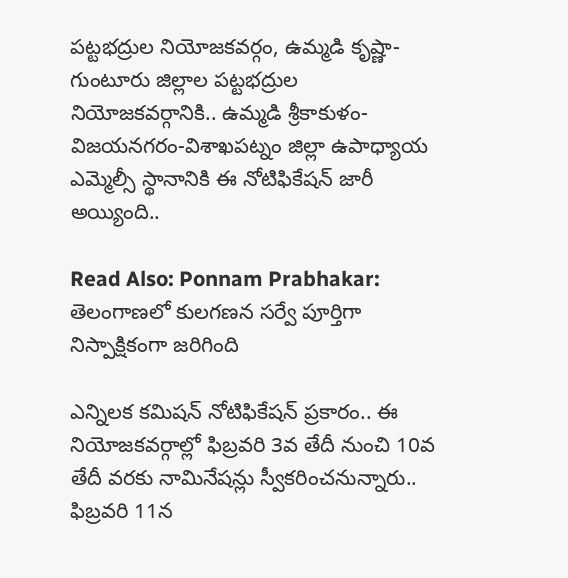పట్టభద్రుల నియోజకవర్గం, ఉమ్మడి కృష్ణా-గుంటూరు జిల్లాల పట్టభద్రుల నియోజకవర్గానికి.. ఉమ్మడి శ్రీకాకుళం-విజయనగరం-విశాఖపట్నం జిల్లా ఉపాధ్యాయ ఎమ్మెల్సీ స్థానానికి ఈ నోటిఫికేషన్‌ జారీ అయ్యింది..

Read Also: Ponnam Prabhakar: తెలంగాణలో కులగణన సర్వే పూర్తిగా నిస్పాక్షికంగా జరిగింది

ఎన్నిలక కమిషన్‌ నోటిఫికేషన్‌ ప్రకారం.. ఈ నియోజకవర్గాల్లో ఫిబ్రవరి 3వ తేదీ నుంచి 10వ తేదీ వరకు నామినేషన్లు స్వీకరించనున్నారు.. ఫిబ్రవరి 11న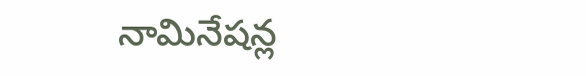నామినేషన్ల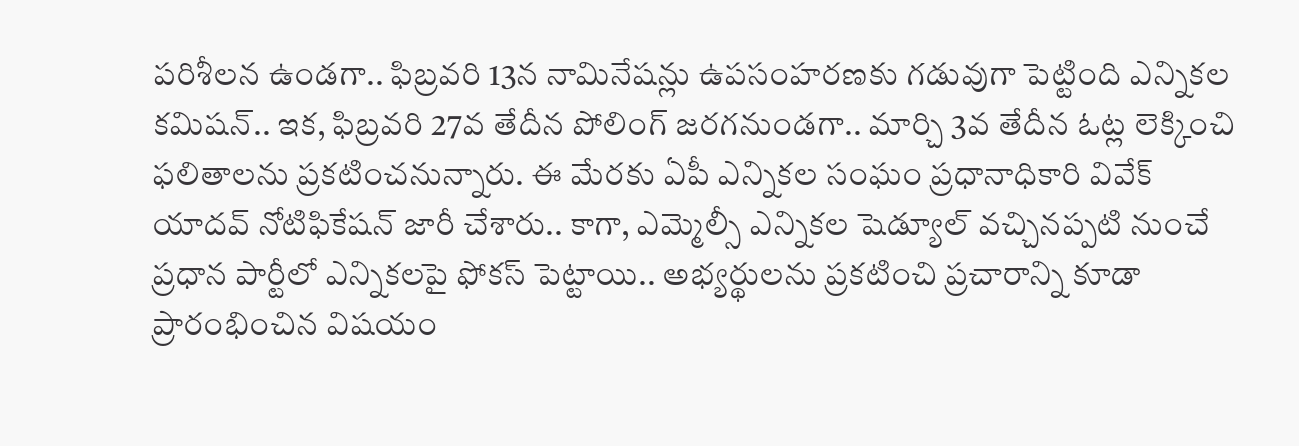పరిశీలన ఉండగా.. ఫిబ్రవరి 13న నామినేషన్లు ఉపసంహరణకు గడువుగా పెట్టింది ఎన్నికల కమిషన్‌.. ఇక, ఫిబ్రవరి 27వ తేదీన పోలింగ్ జరగనుండగా.. మార్చి 3వ తేదీన ఓట్ల లెక్కించి ఫలితాలను ప్రకటించనున్నారు. ఈ మేరకు ఏపీ ఎన్నికల సంఘం ప్రధానాధికారి వివేక్‌ యాదవ్‌ నోటిఫికేషన్‌ జారీ చేశారు.. కాగా, ఎమ్మెల్సీ ఎన్నికల షెడ్యూల్‌ వచ్చినప్పటి నుంచే ప్రధాన పార్టీలో ఎన్నికలపై ఫోకస్‌ పెట్టాయి.. అభ్యర్థులను ప్రకటించి ప్రచారాన్ని కూడా ప్రారంభించిన విషయం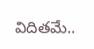విదితమే..